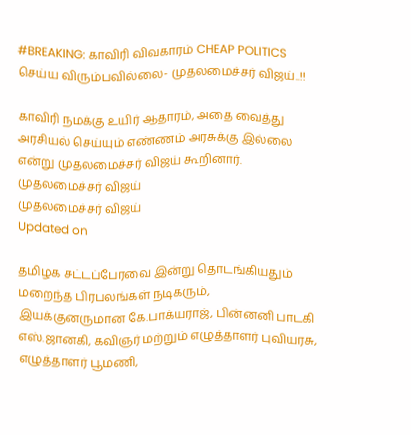#BREAKING: காவிரி விவகாரம் CHEAP POLITICS செய்ய விரும்பவில்லை- முதலமைச்சர் விஜய்..!!

காவிரி நமக்கு உயிர் ஆதாரம், அதை வைத்து அரசியல் செய்யும் எண்ணம் அரசுக்கு இல்லை என்று முதலமைச்சர் விஜய் கூறினார்.
முதலமைச்சர் விஜய்
முதலமைச்சர் விஜய்
Updated on

தமிழக சட்டப்பேரவை இன்று தொடங்கியதும் மறைந்த பிரபலங்கள் நடிகரும், இயக்குனருமான கே.பாக்யராஜ், பின்னனி பாடகி எஸ்.ஜானகி, கவிஞர் மற்றும் எழுத்தாளர் புவியரசு, எழுத்தாளர் பூமணி,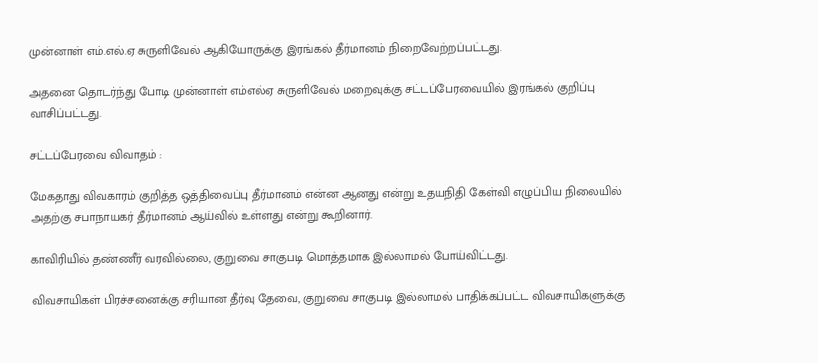முன்னாள் எம்.எல்.ஏ சுருளிவேல் ஆகியோருக்கு இரங்கல் தீர்மானம் நிறைவேற்றப்பட்டது.

அதனை தொடர்ந்து போடி முன்னாள் எம்எல்ஏ சுருளிவேல் மறைவுக்கு சட்டப்பேரவையில் இரங்கல் குறிப்பு வாசிப்பட்டது.

சட்டப்பேரவை விவாதம் :

மேகதாது விவகாரம் குறித்த ஒத்திவைப்பு தீர்மானம் என்ன ஆனது என்று உதயநிதி கேள்வி எழுப்பிய நிலையில் அதற்கு சபாநாயகர் தீர்மானம் ஆய்வில் உள்ளது என்று கூறினார்.

காவிரியில் தண்ணீர் வரவில்லை, குறுவை சாகுபடி மொத்தமாக இல்லாமல் போய்விட்டது.

விவசாயிகள் பிரச்சனைக்கு சரியான தீர்வு தேவை, குறுவை சாகுபடி இல்லாமல் பாதிக்கப்பட்ட விவசாயிகளுக்கு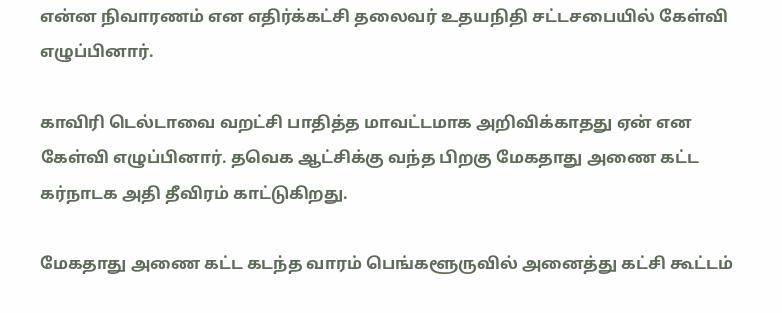என்ன நிவாரணம் என எதிர்க்கட்சி தலைவர் உதயநிதி சட்டசபையில் கேள்வி எழுப்பினார்.

காவிரி டெல்டாவை வறட்சி பாதித்த மாவட்டமாக அறிவிக்காதது ஏன் என கேள்வி எழுப்பினார். தவெக ஆட்சிக்கு வந்த பிறகு மேகதாது அணை கட்ட கர்நாடக அதி தீவிரம் காட்டுகிறது.

மேகதாது அணை கட்ட கடந்த வாரம் பெங்களூருவில் அனைத்து கட்சி கூட்டம்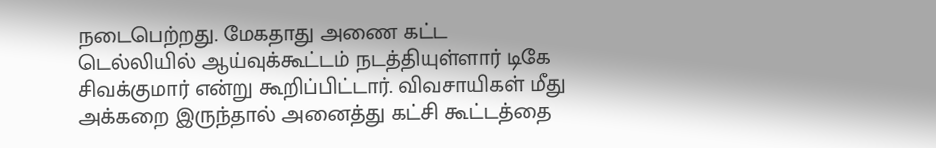நடைபெற்றது. மேகதாது அணை கட்ட டெல்லியில் ஆய்வுக்கூட்டம் நடத்தியுள்ளார் டிகே சிவக்குமார் என்று கூறிப்பிட்டார். விவசாயிகள் மீது அக்கறை இருந்தால் அனைத்து கட்சி கூட்டத்தை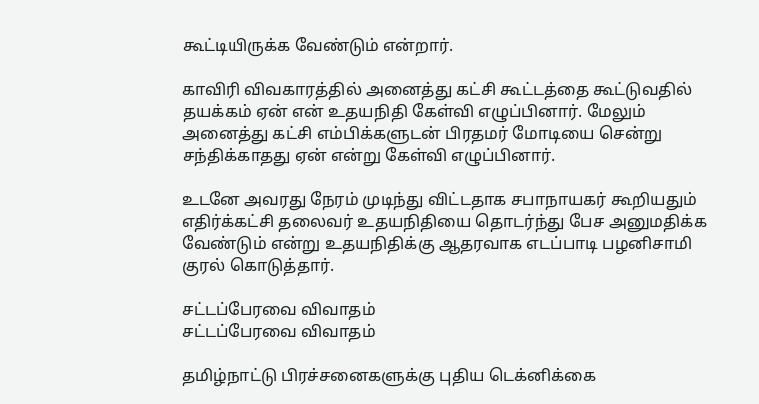கூட்டியிருக்க வேண்டும் என்றார்.

காவிரி விவகாரத்தில் அனைத்து கட்சி கூட்டத்தை கூட்டுவதில் தயக்கம் ஏன் என் உதயநிதி கேள்வி எழுப்பினார். மேலும் அனைத்து கட்சி எம்பிக்களுடன் பிரதமர் மோடியை சென்று சந்திக்காதது ஏன் என்று கேள்வி எழுப்பினார்.

உடனே அவரது நேரம் முடிந்து விட்டதாக சபாநாயகர் கூறியதும் எதிர்க்கட்சி தலைவர் உதயநிதியை தொடர்ந்து பேச அனுமதிக்க வேண்டும் என்று உதயநிதிக்கு ஆதரவாக எடப்பாடி பழனிசாமி குரல் கொடுத்தார்.

சட்டப்பேரவை விவாதம்
சட்டப்பேரவை விவாதம்

தமிழ்நாட்டு பிரச்சனைகளுக்கு புதிய டெக்னிக்கை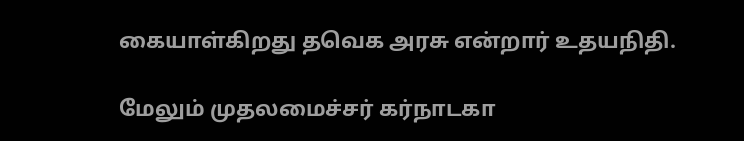கையாள்கிறது தவெக அரசு என்றார் உதயநிதி.

மேலும் முதலமைச்சர் கர்நாடகா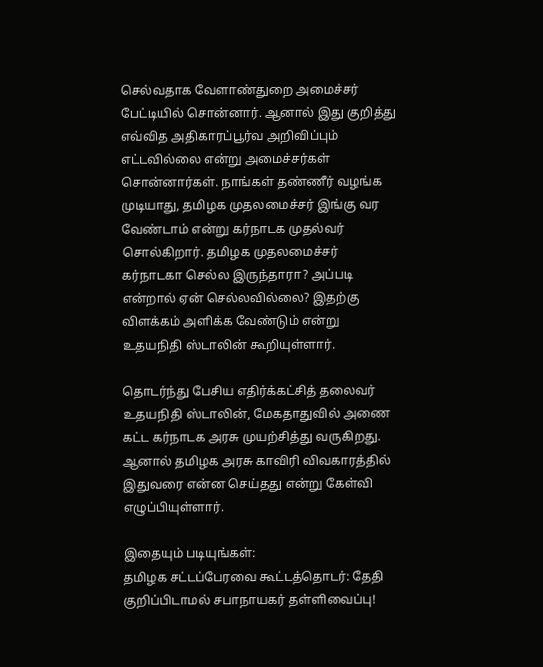செல்வதாக வேளாண்துறை அமைச்சர் பேட்டியில் சொன்னார். ஆனால் இது குறித்து எவ்வித அதிகாரப்பூர்வ அறிவிப்பும் எட்டவில்லை என்று அமைச்சர்கள் சொன்னார்கள். நாங்கள் தண்ணீர் வழங்க முடியாது, தமிழக முதலமைச்சர் இங்கு வர வேண்டாம் என்று கர்நாடக முதல்வர் சொல்கிறார். தமிழக முதலமைச்சர் கர்நாடகா செல்ல இருந்தாரா? அப்படி என்றால் ஏன் செல்லவில்லை? இதற்கு விளக்கம் அளிக்க வேண்டும் என்று உதயநிதி ஸ்டாலின் கூறியுள்ளார்.

தொடர்ந்து பேசிய எதிர்க்கட்சித் தலைவர் உதயநிதி ஸ்டாலின், மேகதாதுவில் அணை கட்ட கர்நாடக அரசு முயற்சித்து வருகிறது. ஆனால் தமிழக அரசு காவிரி விவகாரத்தில் இதுவரை என்ன செய்தது என்று கேள்வி எழுப்பியுள்ளார்.

இதையும் படியுங்கள்:
தமிழக சட்டப்பேரவை கூட்டத்தொடர்: தேதி குறிப்பிடாமல் சபாநாயகர் தள்ளிவைப்பு!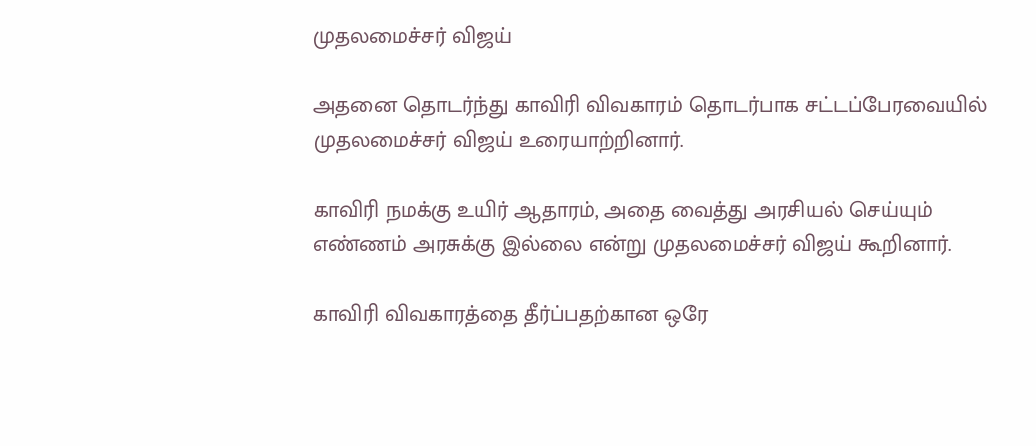முதலமைச்சர் விஜய்

அதனை தொடர்ந்து காவிரி விவகாரம் தொடர்பாக சட்டப்பேரவையில் முதலமைச்சர் விஜய் உரையாற்றினார்.

காவிரி நமக்கு உயிர் ஆதாரம், அதை வைத்து அரசியல் செய்யும் எண்ணம் அரசுக்கு இல்லை என்று முதலமைச்சர் விஜய் கூறினார்.

காவிரி விவகாரத்தை தீர்ப்பதற்கான ஒரே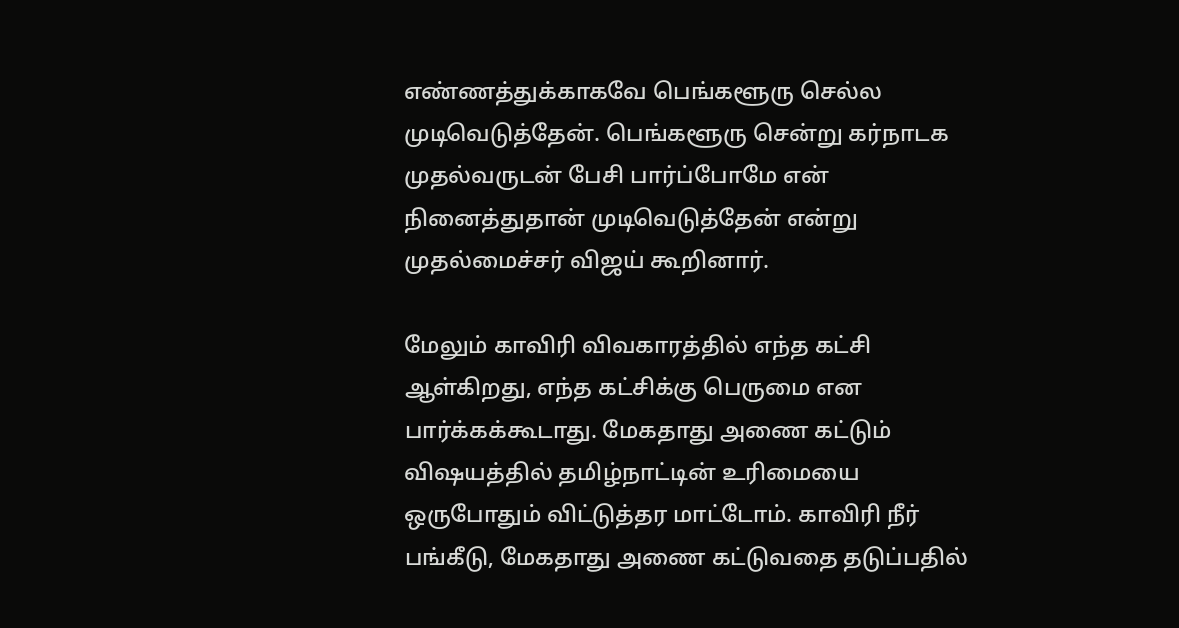எண்ணத்துக்காகவே பெங்களூரு செல்ல முடிவெடுத்தேன். பெங்களூரு சென்று கர்நாடக முதல்வருடன் பேசி பார்ப்போமே என் நினைத்துதான் முடிவெடுத்தேன் என்று முதல்மைச்சர் விஜய் கூறினார்.

மேலும் காவிரி விவகாரத்தில் எந்த கட்சி ஆள்கிறது, எந்த கட்சிக்கு பெருமை என பார்க்கக்கூடாது. மேகதாது அணை கட்டும் விஷயத்தில் தமிழ்நாட்டின் உரிமையை ஒருபோதும் விட்டுத்தர மாட்டோம். காவிரி நீர் பங்கீடு, மேகதாது அணை கட்டுவதை தடுப்பதில்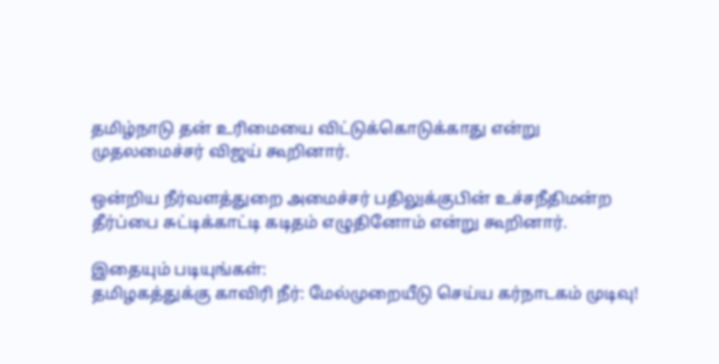தமிழ்நாடு தன் உரிமையை விட்டுக்கொடுக்காது என்று முதலமைச்சர் விஜய் கூறினார்.

ஒன்றிய நீர்வளத்துறை அமைச்சர் பதிலுக்குபின் உச்சநீதிமன்ற தீர்ப்பை சுட்டிக்காட்டி கடிதம் எழுதினோம் என்று கூறினார்.

இதையும் படியுங்கள்:
தமிழகத்துக்கு காவிரி நீர்: மேல்முறையீடு செய்ய கர்நாடகம் முடிவு!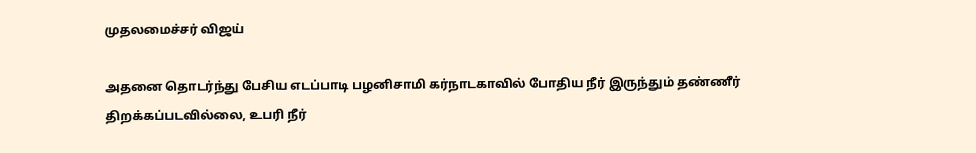முதலமைச்சர் விஜய்

அதனை தொடர்ந்து பேசிய எடப்பாடி பழனிசாமி கர்நாடகாவில் போதிய நீர் இருந்தும் தண்ணீர் திறக்கப்படவில்லை, உபரி நீர்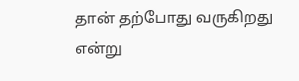தான் தற்போது வருகிறது என்று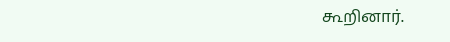கூறினார்.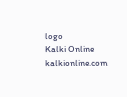logo
Kalki Online
kalkionline.com